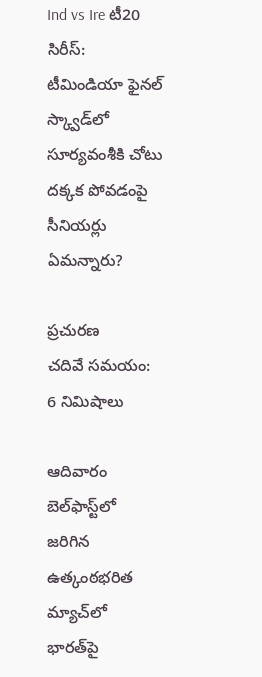Ind vs Ire టీ20 సిరీస్: టీమిండియా ఫైనల్ స్క్వాడ్‌లో సూర్యవంశీకి చోటు దక్కక పోవడంపై సీనియర్లు ఏమన్నారు?

ప్రచురణ
చదివే సమయం: 6 నిమిషాలు

ఆదివారం బెల్‌ఫాస్ట్‌లో జరిగిన ఉత్కంఠభరిత మ్యాచ్‌లో భారత్‌పై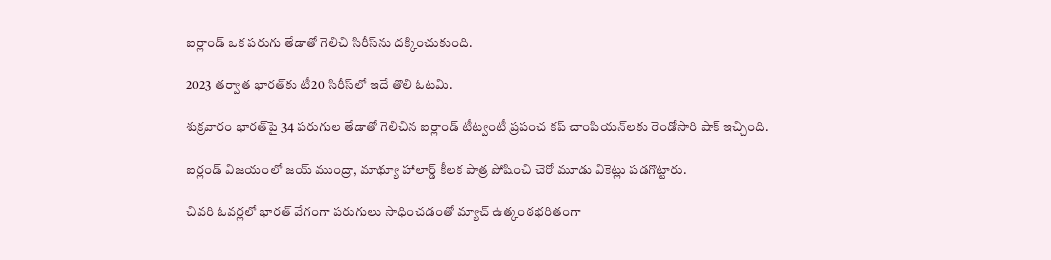ఐర్లాండ్ ఒక పరుగు తేడాతో గెలిచి సిరీస్‌ను దక్కించుకుంది.

2023 తర్వాత భారత్‌కు టీ20 సిరీస్‌లో ఇదే తొలి ఓటమి.

శుక్రవారం భారత్‌పై 34 పరుగుల తేడాతో గెలిచిన ఐర్లాండ్ టీట్వంటీ ప్రపంచ కప్ చాంపియన్‌లకు రెండోసారి షాక్ ఇచ్చింది.

ఐర్లండ్ విజయంలో జయ్ ముంద్రా, మాథ్యూ హాలార్డ్ కీలక పాత్ర పోషించి చెరో మూడు వికెట్లు పడగొట్టారు.

చివరి ఓవర్లలో భారత్ వేగంగా పరుగులు సాధించడంతో మ్యాచ్ ఉత్కంఠభరితంగా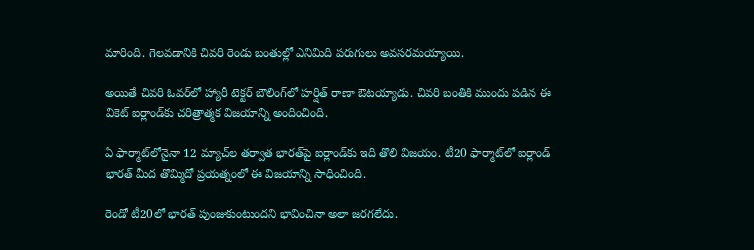మారింది. గెలవడానికి చివరి రెండు బంతుల్లో ఎనిమిది పరుగులు అవసరమయ్యాయి.

అయితే చివరి ఓవర్‌లో హ్యారీ టెక్టర్ బౌలింగ్‌లో హర్షిత్ రాణా ఔటయ్యాడు. చివరి బంతికి ముందు పడిన ఈ వికెట్ ఐర్లాండ్‌కు చరిత్రాత్మక విజయాన్ని అందించింది.

ఏ ఫార్మాట్‌లోనైనా 12 మ్యాచ్‌ల తర్వాత భారత్‌పై ఐర్లాండ్‌కు ఇది తొలి విజయం. టీ20 ఫార్మాట్‌లో ఐర్లాండ్ భారత్ మీద తొమ్మిదో ప్రయత్నంలో ఈ విజయాన్ని సాధించింది.

రెండో టీ20లో భారత్ పుంజుకుంటుందని భావించినా అలా జరగలేదు.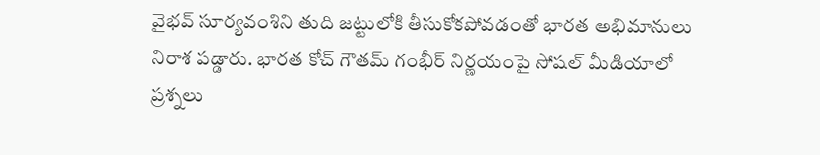వైభవ్ సూర్యవంశిని తుది జట్టులోకి తీసుకోకపోవడంతో భారత అభిమానులు నిరాశ పడ్డారు. భారత కోచ్ గౌతమ్ గంభీర్ నిర్ణయంపై సోషల్ మీడియాలో ప్రశ్నలు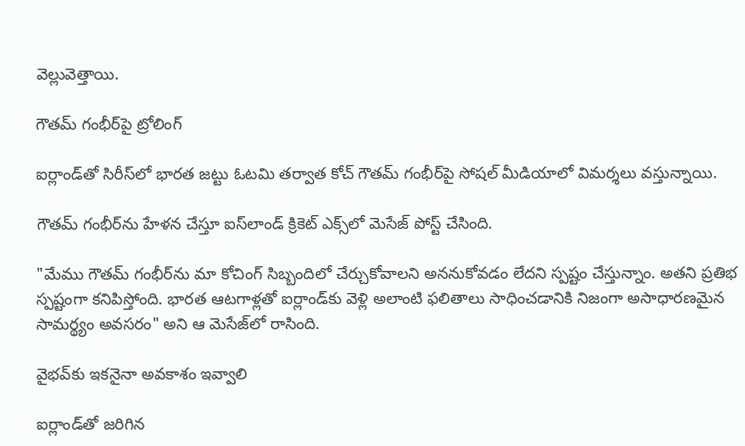వెల్లువెత్తాయి.

గౌతమ్ గంభీర్‌పై ట్రోలింగ్

ఐర్లాండ్‌తో సిరీస్‌లో భారత జట్టు ఓటమి తర్వాత కోచ్ గౌతమ్ గంభీర్‌పై సోషల్ మీడియాలో విమర్శలు వస్తున్నాయి.

గౌతమ్‌ గంభీర్‌ను హేళన చేస్తూ ఐస్‌లాండ్ క్రికెట్ ఎక్స్‌లో మెసేజ్ పోస్ట్ చేసింది.

"మేము గౌతమ్ గంభీర్‌ను మా కోచింగ్ సిబ్బందిలో చేర్చుకోవాలని అననుకోవడం లేదని స్పష్టం చేస్తున్నాం. అతని ప్రతిభ స్పష్టంగా కనిపిస్తోంది. భారత ఆటగాళ్లతో ఐర్లాండ్‌కు వెళ్లి అలాంటి ఫలితాలు సాధించడానికి నిజంగా అసాధారణమైన సామర్థ్యం అవసరం" అని ఆ మెసేజ్‌లో రాసింది.

వైభవ్‌కు ఇకనైనా అవకాశం ఇవ్వాలి

ఐర్లాండ్‌తో జరిగిన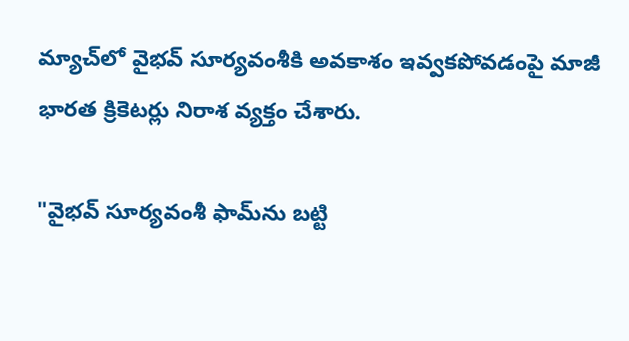మ్యాచ్‌లో వైభవ్ సూర్యవంశీకి అవకాశం ఇవ్వకపోవడంపై మాజీ భారత క్రికెటర్లు నిరాశ వ్యక్తం చేశారు.

"వైభవ్ సూర్యవంశీ ఫామ్‌ను బట్టి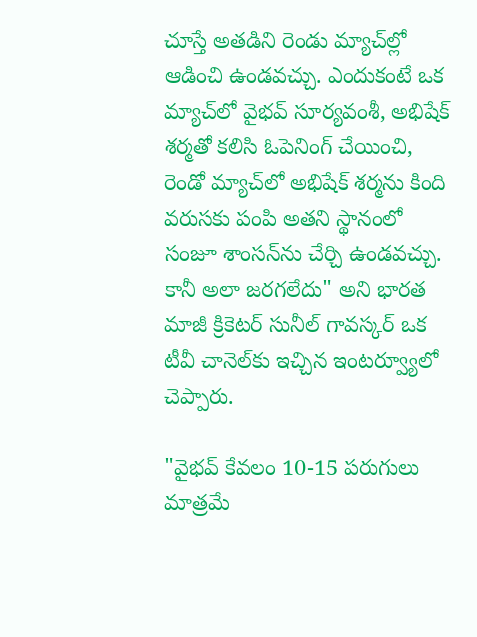చూస్తే అతడిని రెండు మ్యాచ్‌ల్లో ఆడించి ఉండవచ్చు. ఎందుకంటే ఒక మ్యాచ్‌లో వైభవ్ సూర్యవంశీ, అభిషేక్ శర్మతో కలిసి ఓపెనింగ్ చేయించి, రెండో మ్యాచ్‌లో అభిషేక్ శర్మను కింది వరుసకు పంపి అతని స్థానంలో సంజూ శాంసన్‌ను చేర్చి ఉండవచ్చు. కానీ అలా జరగలేదు" అని భారత మాజీ క్రికెటర్ సునీల్ గావస్కర్ ఒక టీవీ చానెల్‌కు ఇచ్చిన ఇంటర్వ్యూలో చెప్పారు.

"వైభవ్ కేవలం 10-15 పరుగులు మాత్రమే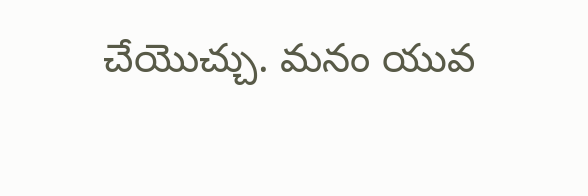చేయొచ్చు. మనం యువ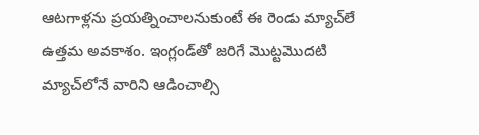ఆటగాళ్లను ప్రయత్నించాలనుకుంటే ఈ రెండు మ్యాచ్‌లే ఉత్తమ అవకాశం. ఇంగ్లండ్‌తో జరిగే మొట్టమొదటి మ్యాచ్‌లోనే వారిని ఆడించాల్సి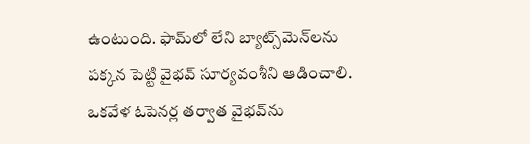ఉంటుంది. ఫామ్‌లో లేని బ్యాట్స్‌మెన్‌లను పక్కన పెట్టి వైభవ్ సూర్యవంశీని ఆడించాలి. ఒకవేళ ఓపెనర్ల తర్వాత వైభవ్‌ను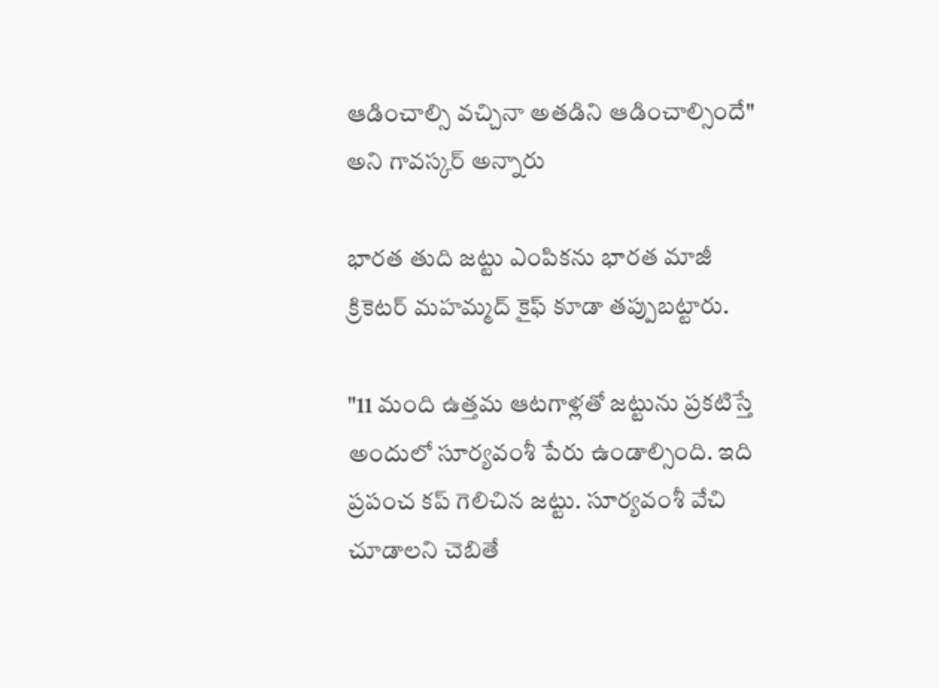ఆడించాల్సి వచ్చినా అతడిని ఆడించాల్సిందే" అని గావస్కర్ అన్నారు

భారత తుది జట్టు ఎంపికను భారత మాజీ క్రికెటర్ మహమ్మద్ కైఫ్ కూడా తప్పుబట్టారు.

"11 మంది ఉత్తమ ఆటగాళ్లతో జట్టును ప్రకటిస్తే అందులో సూర్యవంశీ పేరు ఉండాల్సింది. ఇది ప్రపంచ కప్ గెలిచిన జట్టు. సూర్యవంశీ వేచి చూడాలని చెబితే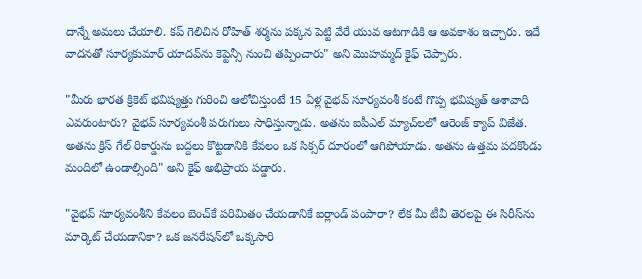దాన్నే అమలు చేయాలి. కప్ గెలిచిన రోహిత్ శర్మను పక్కన పెట్టి వేరే యువ ఆటగాడికి ఆ అవకాశం ఇచ్చారు. ఇదే వాదనతో సూర్యకుమార్ యాదవ్‌ను కెప్టెన్సీ నుంచి తప్పించారు" అని మొహమ్మద్ కైఫ్ చెప్పారు.

"మీరు భారత క్రికెట్ భవిష్యత్తు గురించి ఆలోచిస్తుంటే 15 ఏళ్ల వైభవ్ సూర్యవంశీ కంటే గొప్ప భవిష్యత్ ఆశావాది ఎవరుంటారు? వైభవ్ సూర్యవంశీ పరుగులు సాధిస్తున్నాడు. అతను ఐపీఎల్ మ్యాచ్‌లలో ఆరెంజ్ క్యాప్ విజేత. అతను క్రిస్ గేల్ రికార్డును బద్దలు కొట్టడానికి కేవలం ఒక సిక్సర్ దూరంలో ఆగిపోయాడు. అతను ఉత్తమ పదకొండు మందిలో ఉండాల్సింది" అని కైఫ్ అభిప్రాయ పడ్డారు.

"వైభవ్ సూర్యవంశీని కేవలం బెంచ్‌కే పరిమితం చేయడానికే ఐర్లాండ్‌ పంపారా? లేక మీ టీవీ తెరలపై ఈ సిరీస్‌ను మార్కెట్ చేయడానికా? ఒక జనరేషన్‌లో ఒక్కసారి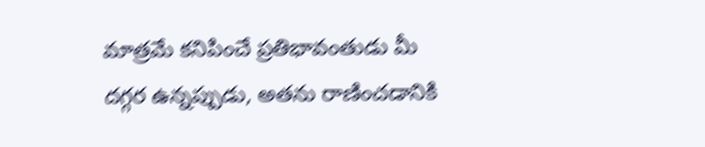మాత్రమే కనిపించే ప్రతిభావంతుడు మీ దగ్గర ఉన్నప్పుడు, అతను రాణించడానికి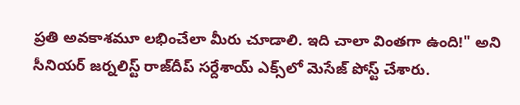ప్రతి అవకాశమూ లభించేలా మీరు చూడాలి. ఇది చాలా వింతగా ఉంది!" అని సీనియర్ జర్నలిస్ట్ రాజ్‌దీప్ సర్దేశాయ్ ఎక్స్‌లో మెసేజ్ పోస్ట్ చేశారు.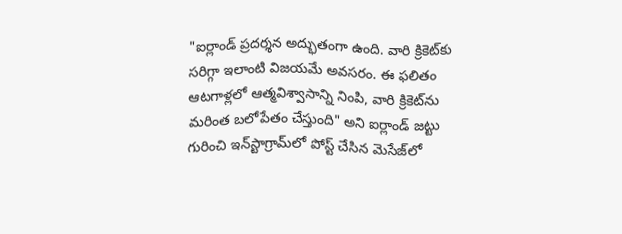"ఐర్లాండ్ ప్రదర్శన అద్భుతంగా ఉంది. వారి క్రికెట్‌కు సరిగ్గా ఇలాంటి విజయమే అవసరం. ఈ ఫలితం ఆటగాళ్లలో ఆత్మవిశ్వాసాన్ని నింపి, వారి క్రికెట్‌ను మరింత బలోపేతం చేస్తుంది" అని ఐర్లాండ్ జట్టు గురించి ఇన్‌స్టాగ్రామ్‌లో పోస్ట్ చేసిన మెసేజ్‌లో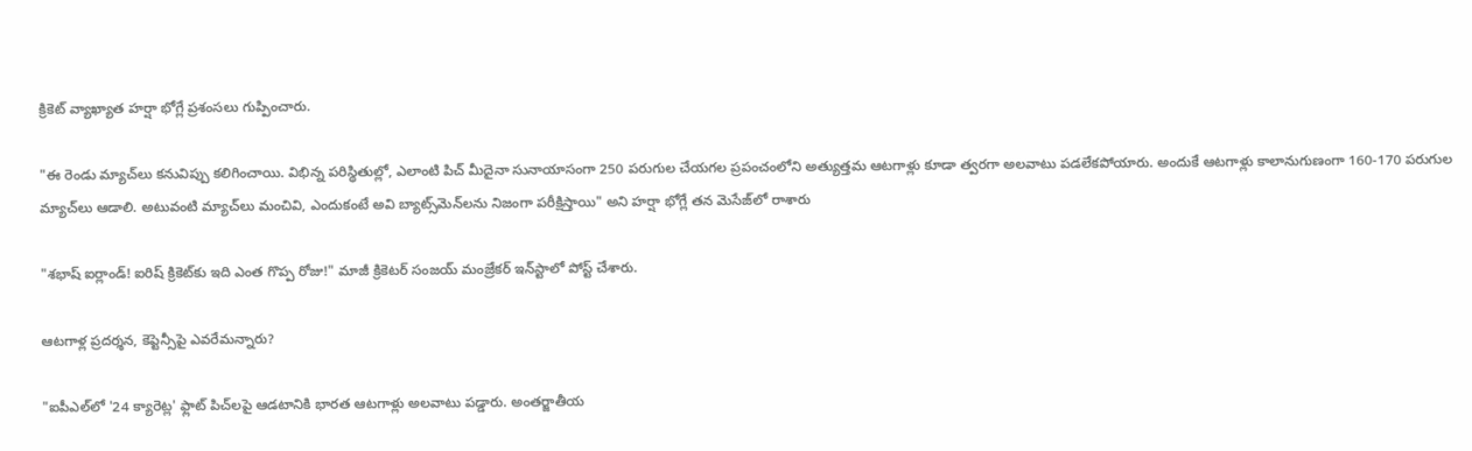క్రికెట్ వ్యాఖ్యాత హర్షా భోగ్లే ప్రశంసలు గుప్పించారు.

"ఈ రెండు మ్యాచ్‌లు కనువిప్పు కలిగించాయి. విభిన్న పరిస్థితుల్లో, ఎలాంటి పిచ్ మీదైనా సునాయాసంగా 250 పరుగుల చేయగల ప్రపంచంలోని అత్యుత్తమ ఆటగాళ్లు కూడా త్వరగా అలవాటు పడలేకపోయారు. అందుకే ఆటగాళ్లు కాలానుగుణంగా 160-170 పరుగుల మ్యాచ్‌లు ఆడాలి. అటువంటి మ్యాచ్‌లు మంచివి, ఎందుకంటే అవి బ్యాట్స్‌మెన్‌లను నిజంగా పరీక్షిస్తాయి" అని హర్షా భోగ్లే తన మెసేజ్‌లో రాశారు

"శభాష్ ఐర్లాండ్! ఐరిష్ క్రికెట్‌కు ఇది ఎంత గొప్ప రోజు!" మాజీ క్రికెటర్ సంజయ్ మంజ్రేకర్ ఇన్‌స్టాలో పోస్ట్ చేశారు.

ఆటగాళ్ల ప్రదర్శన, కెప్టెన్సీపై ఎవరేమన్నారు?

"ఐపీఎల్‌లో '24 క్యారెట్ల' ఫ్లాట్ పిచ్‌లపై ఆడటానికి భారత ఆటగాళ్లు అలవాటు పడ్డారు. అంతర్జాతీయ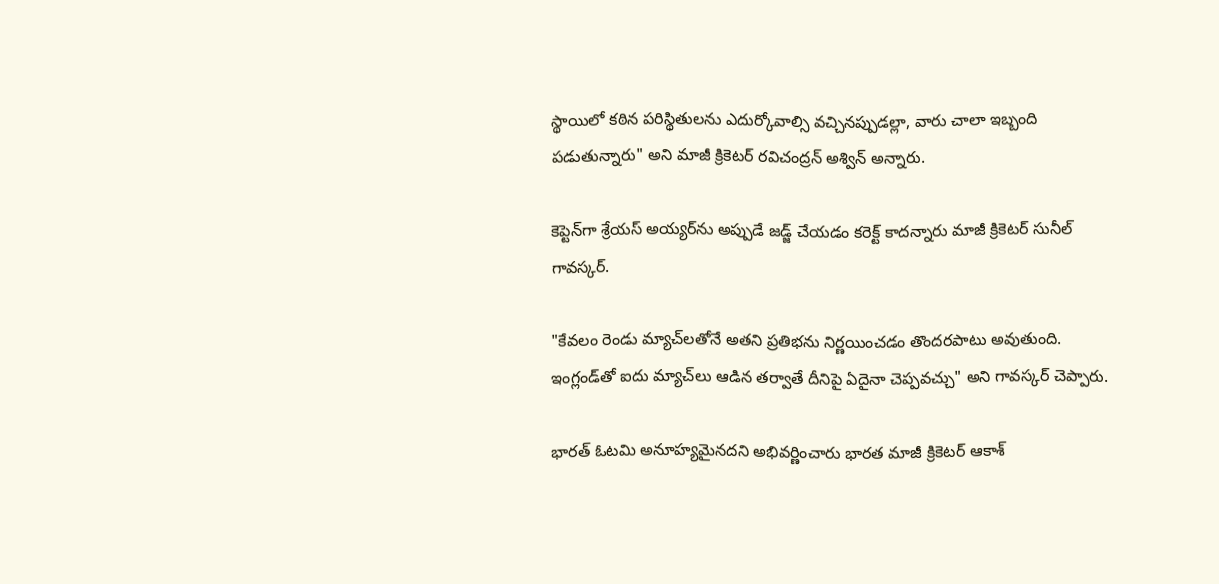స్థాయిలో కఠిన పరిస్థితులను ఎదుర్కోవాల్సి వచ్చినప్పుడల్లా, వారు చాలా ఇబ్బంది పడుతున్నారు" అని మాజీ క్రికెటర్ రవిచంద్రన్ అశ్విన్ అన్నారు.

కెప్టెన్‌గా శ్రేయస్ అయ్యర్‌ను అప్పుడే జడ్జ్ చేయడం కరెక్ట్ కాదన్నారు మాజీ క్రికెటర్ సునీల్ గావస్కర్.

"కేవలం రెండు మ్యాచ్‌లతోనే అతని ప్రతిభను నిర్ణయించడం తొందరపాటు అవుతుంది. ఇంగ్లండ్‌తో ఐదు మ్యాచ్‌లు ఆడిన తర్వాతే దీనిపై ఏదైనా చెప్పవచ్చు" అని గావస్కర్ చెప్పారు.

భారత్ ఓటమి అనూహ్యమైనదని అభివర్ణించారు భారత మాజీ క్రికెటర్ ఆకాశ్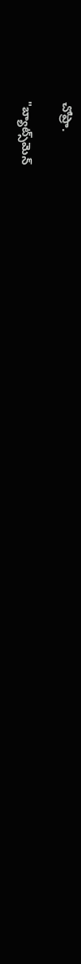చోప్రా.

"బ్యాట్స్‌మెన్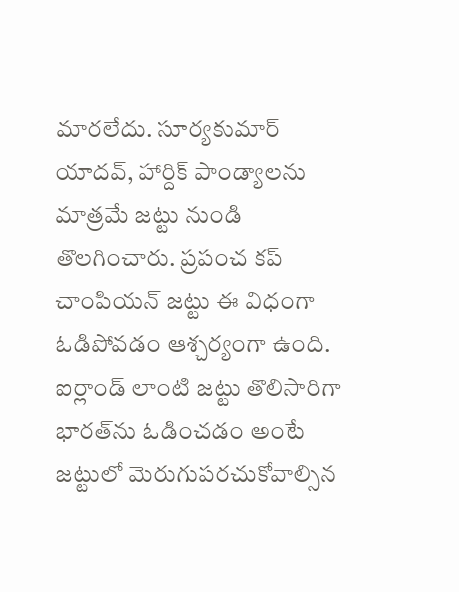మారలేదు. సూర్యకుమార్ యాదవ్, హార్దిక్ పాండ్యాలను మాత్రమే జట్టు నుండి తొలగించారు. ప్రపంచ కప్ చాంపియన్ జట్టు ఈ విధంగా ఓడిపోవడం ఆశ్చర్యంగా ఉంది. ఐర్లాండ్ లాంటి జట్టు తొలిసారిగా భారత్‌ను ఓడించడం అంటే జట్టులో మెరుగుపరచుకోవాల్సిన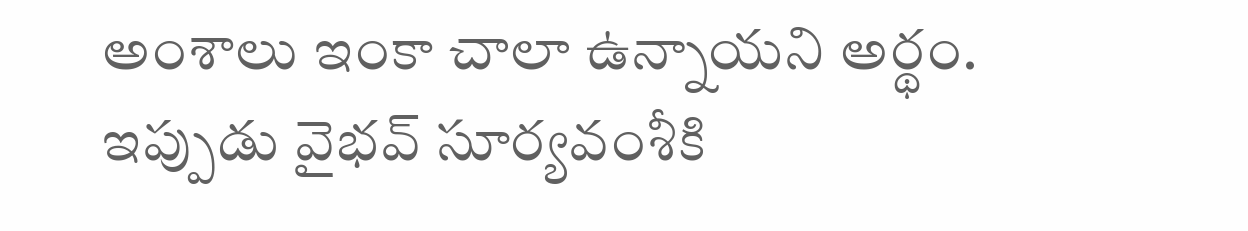అంశాలు ఇంకా చాలా ఉన్నాయని అర్థం. ఇప్పుడు వైభవ్ సూర్యవంశీకి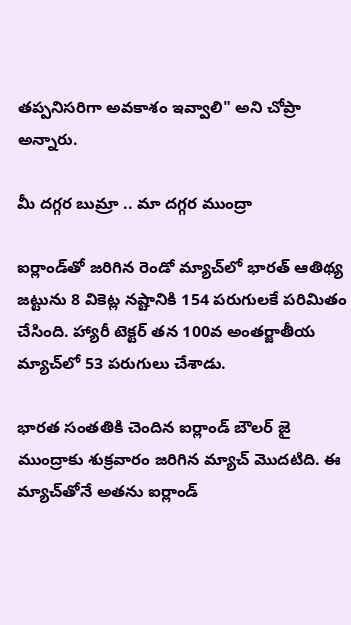తప్పనిసరిగా అవకాశం ఇవ్వాలి" అని చోప్రా అన్నారు.

మీ దగ్గర బుమ్రా .. మా దగ్గర ముంద్రా

ఐర్లాండ్‌తో జరిగిన రెండో మ్యాచ్‌లో భారత్ ఆతిథ్య జట్టును 8 వికెట్ల నష్టానికి 154 పరుగులకే పరిమితం చేసింది. హ్యారీ టెక్టర్ తన 100వ అంతర్జాతీయ మ్యాచ్‌లో 53 పరుగులు చేశాడు.

భారత సంతతికి చెందిన ఐర్లాండ్ బౌలర్ జై ముంద్రాకు శుక్రవారం జరిగిన మ్యాచ్ మొదటిది. ఈ మ్యాచ్‌తోనే అతను ఐర్లాండ్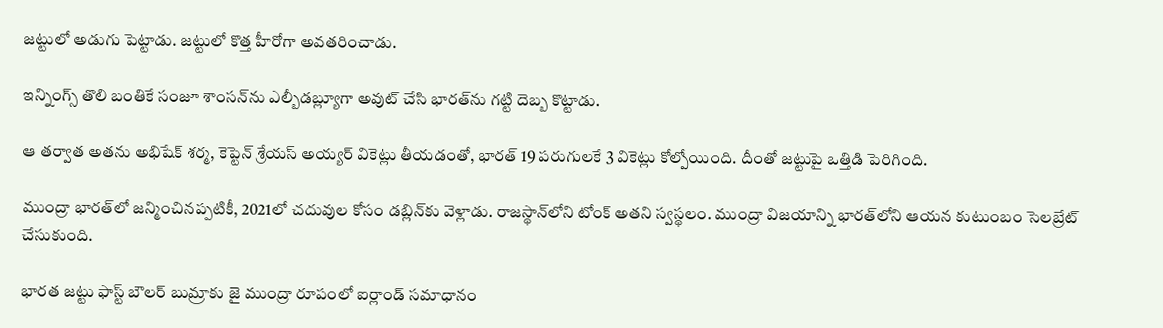జట్టులో అడుగు పెట్టాడు. జట్టులో కొత్త హీరోగా అవతరించాడు.

ఇన్నింగ్స్ తొలి బంతికే సంజూ శాంసన్‌ను ఎల్బీడబ్ల్యూగా అవుట్ చేసి భారత్‌ను గట్టి దెబ్బ కొట్టాడు.

ఆ తర్వాత అతను అభిషేక్ శర్మ, కెప్టెన్ శ్రేయస్ అయ్యర్ వికెట్లు తీయడంతో, భారత్ 19 పరుగులకే 3 వికెట్లు కోల్పోయింది. దీంతో జట్టుపై ఒత్తిడి పెరిగింది.

ముంద్రా భారత్‌లో జన్మించినప్పటికీ, 2021లో చదువుల కోసం డబ్లిన్‌కు వెళ్లాడు. రాజస్థాన్‌లోని టోంక్‌ అతని స్వస్థలం. ముంద్రా విజయాన్ని భారత్‌లోని ఆయన కుటుంబం సెలబ్రేట్ చేసుకుంది.

భారత జట్టు ఫాస్ట్ బౌలర్ బుమ్రాకు జై ముంద్రా రూపంలో ఐర్లాండ్ సమాధానం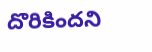దొరికిందని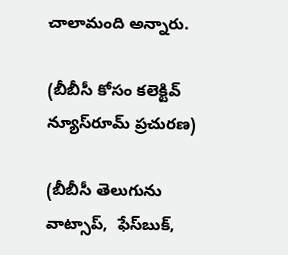చాలామంది అన్నారు.

(బీబీసీ కోసం కలెక్టివ్ న్యూస్‌రూమ్ ప్రచురణ)

(బీబీసీ తెలుగును వాట్సాప్‌,  ఫేస్‌బుక్,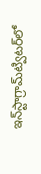ఇన్‌స్టాగ్రామ్‌ట్విటర్‌లో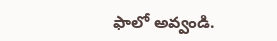ఫాలో అవ్వండి.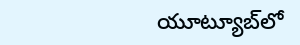యూట్యూబ్‌లో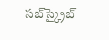సబ్‌స్క్రైబ్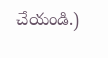చేయండి.)